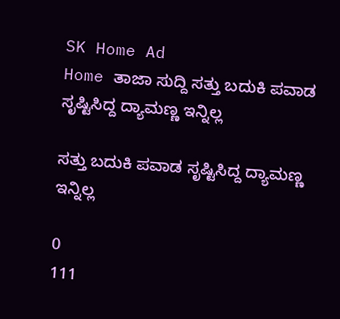SK Home Ad
Home ತಾಜಾ ಸುದ್ದಿ ಸತ್ತು ಬದುಕಿ ಪವಾಡ ಸೃಷ್ಟಿಸಿದ್ದ ದ್ಯಾಮಣ್ಣ ಇನ್ನಿಲ್ಲ

ಸತ್ತು ಬದುಕಿ ಪವಾಡ ಸೃಷ್ಟಿಸಿದ್ದ ದ್ಯಾಮಣ್ಣ ಇನ್ನಿಲ್ಲ

0
111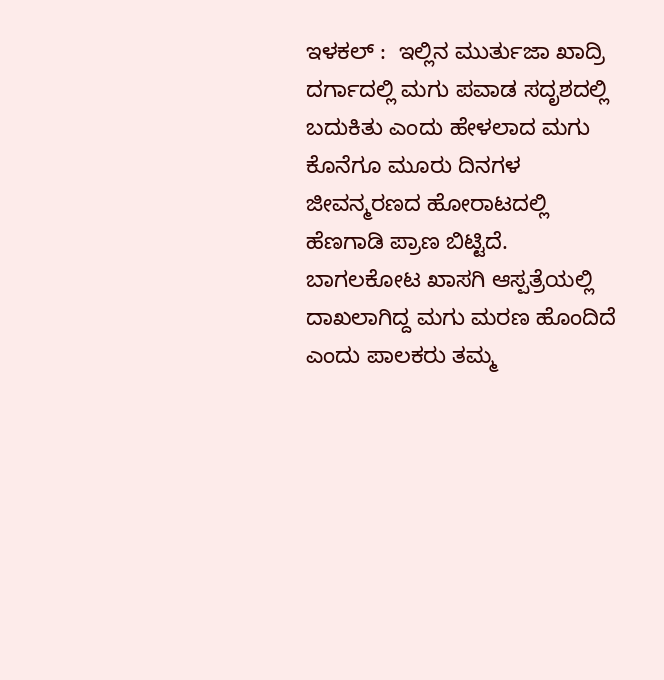ಇಳಕಲ್ ‌:  ಇಲ್ಲಿನ ಮುರ್ತುಜಾ ಖಾದ್ರಿ ದರ್ಗಾದಲ್ಲಿ ಮಗು ಪವಾಡ ಸದೃಶದಲ್ಲಿ ಬದುಕಿತು ಎಂದು ಹೇಳಲಾದ ಮಗು ಕೊನೆಗೂ ಮೂರು ದಿನಗಳ ಜೀವನ್ಮರಣದ ಹೋರಾಟದಲ್ಲಿ ಹೆಣಗಾಡಿ ಪ್ರಾಣ ಬಿಟ್ಟಿದೆ.
ಬಾಗಲಕೋಟ ಖಾಸಗಿ ಆಸ್ಪತ್ರೆಯಲ್ಲಿ ದಾಖಲಾಗಿದ್ದ ಮಗು ಮರಣ ಹೊಂದಿದೆ ಎಂದು ಪಾಲಕರು ತಮ್ಮ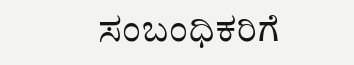ಸಂಬಂಧಿಕರಿಗೆ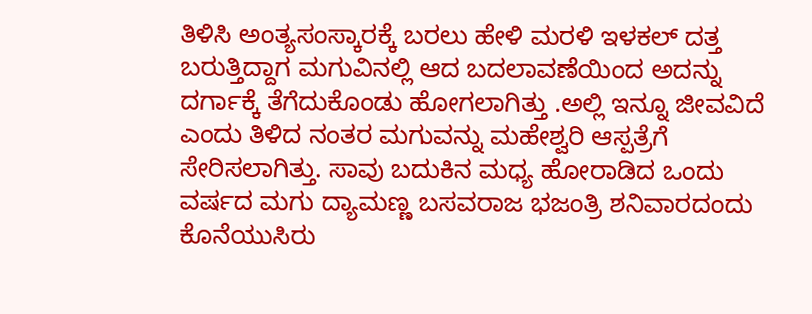ತಿಳಿಸಿ ಅಂತ್ಯಸಂಸ್ಕಾರಕ್ಕೆ ಬರಲು ಹೇಳಿ ಮರಳಿ ಇಳಕಲ್ ದತ್ತ ಬರುತ್ತಿದ್ದಾಗ ಮಗುವಿನಲ್ಲಿ ಆದ ಬದಲಾವಣೆಯಿಂದ ಅದನ್ನು ದರ್ಗಾಕ್ಕೆ ತೆಗೆದುಕೊಂಡು ಹೋಗಲಾಗಿತ್ತು .ಅಲ್ಲಿ ಇನ್ನೂ ಜೀವವಿದೆ ಎಂದು ತಿಳಿದ ನಂತರ ಮಗುವನ್ನು ಮಹೇಶ್ವರಿ ಆಸ್ಪತ್ರೆಗೆ ಸೇರಿಸಲಾಗಿತ್ತು. ಸಾವು ಬದುಕಿನ ಮಧ್ಯ ಹೋರಾಡಿದ ಒಂದು ವರ್ಷದ ಮಗು ದ್ಯಾಮಣ್ಣ ಬಸವರಾಜ ಭಜಂತ್ರಿ ಶನಿವಾರದಂದು ಕೊನೆಯುಸಿರು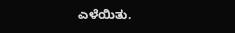ಎಳೆಯಿತು.